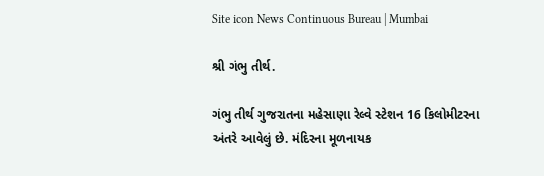Site icon News Continuous Bureau | Mumbai

શ્રી ગંભુ તીર્થ.

ગંભુ તીર્થ ગુજરાતના મહેસાણા રેલ્વે સ્ટેશન 16 કિલોમીટરના અંતરે આવેલું છે. મંદિરના મૂળનાયક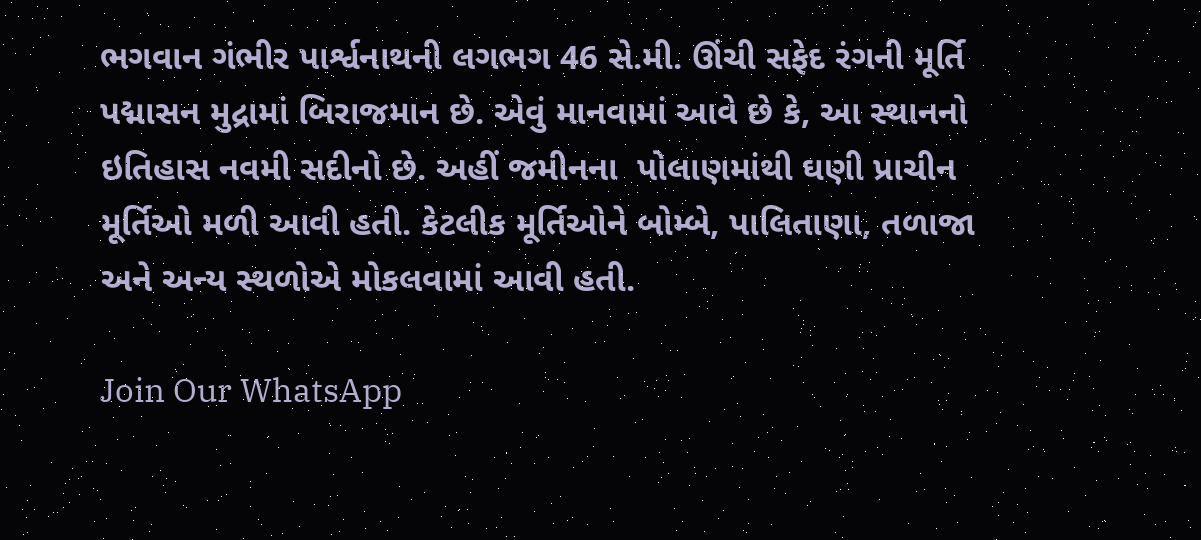ભગવાન ગંભીર પાર્શ્વનાથની લગભગ 46 સે.મી. ઊંચી સફેદ રંગની મૂર્તિ પદ્માસન મુદ્રામાં બિરાજમાન છે. એવું માનવામાં આવે છે કે, આ સ્થાનનો ઇતિહાસ નવમી સદીનો છે. અહીં જમીનના  પોલાણમાંથી ઘણી પ્રાચીન મૂર્તિઓ મળી આવી હતી. કેટલીક મૂર્તિઓને બોમ્બે, પાલિતાણા, તળાજા અને અન્ય સ્થળોએ મોકલવામાં આવી હતી.

Join Our WhatsApp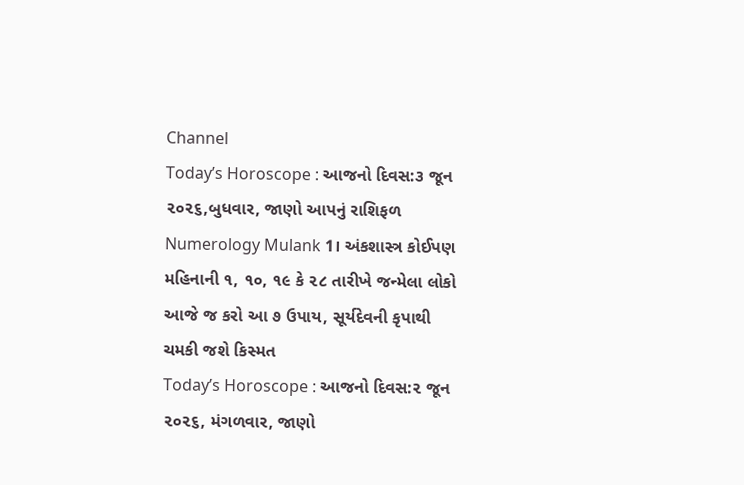Channel
Today’s Horoscope : આજનો દિવસ:૩ જૂન ૨૦૨૬,બુધવાર, જાણો આપનું રાશિફળ
Numerology Mulank 1। અંકશાસ્ત્ર કોઈપણ મહિનાની ૧, ૧૦, ૧૯ કે ૨૮ તારીખે જન્મેલા લોકો આજે જ કરો આ ૭ ઉપાય, સૂર્યદેવની કૃપાથી ચમકી જશે કિસ્મત
Today’s Horoscope : આજનો દિવસ:૨ જૂન ૨૦૨૬, મંગળવાર, જાણો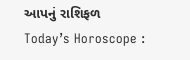આપનું રાશિફળ
Today’s Horoscope :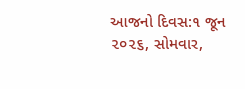આજનો દિવસ:૧ જૂન ૨૦૨૬, સોમવાર,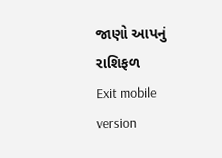જાણો આપનું રાશિફળ
Exit mobile version